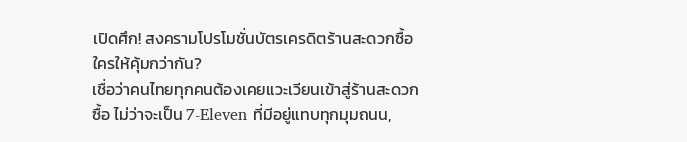เปิดศึก! สงครามโปรโมชั่นบัตรเครดิตร้านสะดวกซื้อ ใครให้คุ้มกว่ากัน?
เชื่อว่าคนไทยทุกคนต้องเคยแวะเวียนเข้าสู่ร้านสะดวกซื้อ ไม่ว่าจะเป็น 7-Eleven ที่มีอยู่แทบทุกมุมถนน,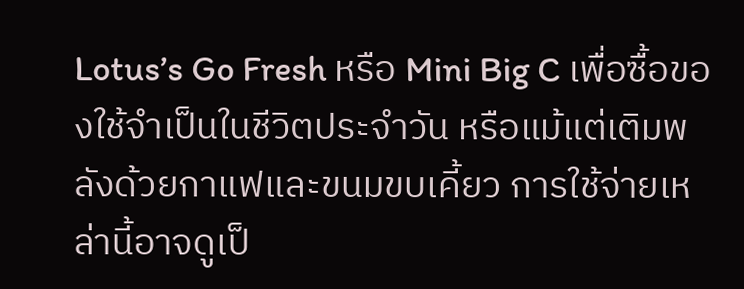Lotus’s Go Fresh หรือ Mini Big C เพื่อซื้อของใช้จำเป็นในชีวิตประจำวัน หรือแม้แต่เติมพลังด้วยกาแฟและขนมขบเคี้ยว การใช้จ่ายเหล่านี้อาจดูเป็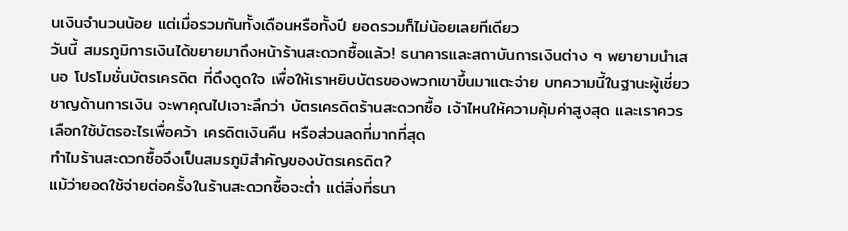นเงินจำนวนน้อย แต่เมื่อรวมกันทั้งเดือนหรือทั้งปี ยอดรวมก็ไม่น้อยเลยทีเดียว
วันนี้ สมรภูมิการเงินได้ขยายมาถึงหน้าร้านสะดวกซื้อแล้ว! ธนาคารและสถาบันการเงินต่าง ๆ พยายามนำเสนอ โปรโมชั่นบัตรเครดิต ที่ดึงดูดใจ เพื่อให้เราหยิบบัตรของพวกเขาขึ้นมาแตะจ่าย บทความนี้ในฐานะผู้เชี่ยวชาญด้านการเงิน จะพาคุณไปเจาะลึกว่า บัตรเครดิตร้านสะดวกซื้อ เจ้าไหนให้ความคุ้มค่าสูงสุด และเราควรเลือกใช้บัตรอะไรเพื่อคว้า เครดิตเงินคืน หรือส่วนลดที่มากที่สุด
ทำไมร้านสะดวกซื้อจึงเป็นสมรภูมิสำคัญของบัตรเครดิต?
แม้ว่ายอดใช้จ่ายต่อครั้งในร้านสะดวกซื้อจะต่ำ แต่สิ่งที่ธนา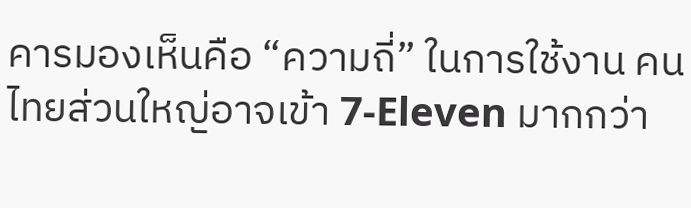คารมองเห็นคือ “ความถี่” ในการใช้งาน คนไทยส่วนใหญ่อาจเข้า 7-Eleven มากกว่า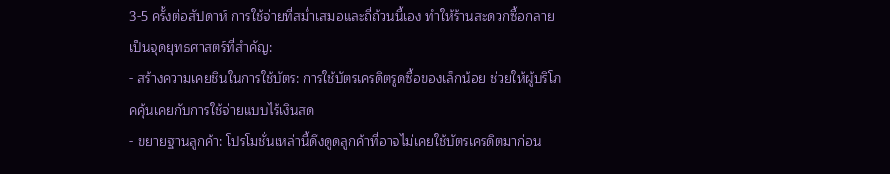3-5 ครั้งต่อสัปดาห์ การใช้จ่ายที่สม่ำเสมอและถี่ถ้วนนี้เอง ทำให้ร้านสะดวกซื้อกลายเป็นจุดยุทธศาสตร์ที่สำคัญ:
- สร้างความเคยชินในการใช้บัตร: การใช้บัตรเครดิตรูดซื้อของเล็กน้อย ช่วยให้ผู้บริโภคคุ้นเคยกับการใช้จ่ายแบบไร้เงินสด
- ขยายฐานลูกค้า: โปรโมชั่นเหล่านี้ดึงดูดลูกค้าที่อาจไม่เคยใช้บัตรเครดิตมาก่อน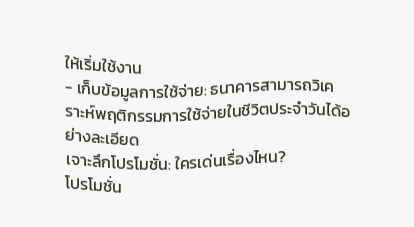ให้เริ่มใช้งาน
- เก็บข้อมูลการใช้จ่าย: ธนาคารสามารถวิเคราะห์พฤติกรรมการใช้จ่ายในชีวิตประจำวันได้อย่างละเอียด
เจาะลึกโปรโมชั่น: ใครเด่นเรื่องไหน?
โปรโมชั่น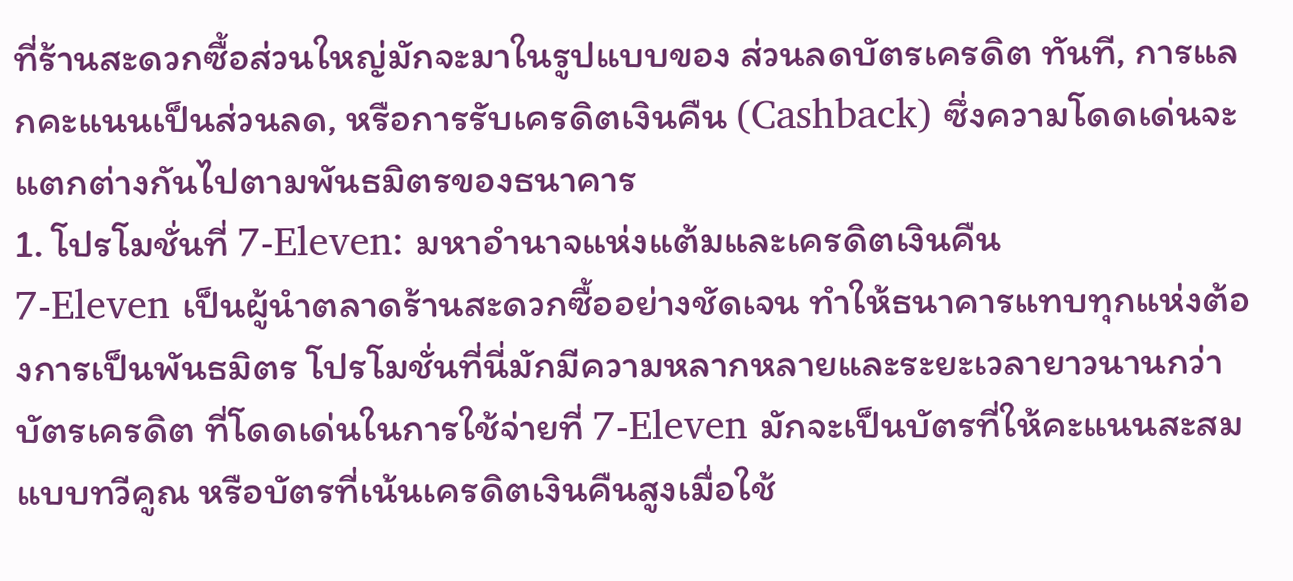ที่ร้านสะดวกซื้อส่วนใหญ่มักจะมาในรูปแบบของ ส่วนลดบัตรเครดิต ทันที, การแลกคะแนนเป็นส่วนลด, หรือการรับเครดิตเงินคืน (Cashback) ซึ่งความโดดเด่นจะแตกต่างกันไปตามพันธมิตรของธนาคาร
1. โปรโมชั่นที่ 7-Eleven: มหาอำนาจแห่งแต้มและเครดิตเงินคืน
7-Eleven เป็นผู้นำตลาดร้านสะดวกซื้ออย่างชัดเจน ทำให้ธนาคารแทบทุกแห่งต้องการเป็นพันธมิตร โปรโมชั่นที่นี่มักมีความหลากหลายและระยะเวลายาวนานกว่า
บัตรเครดิต ที่โดดเด่นในการใช้จ่ายที่ 7-Eleven มักจะเป็นบัตรที่ให้คะแนนสะสมแบบทวีคูณ หรือบัตรที่เน้นเครดิตเงินคืนสูงเมื่อใช้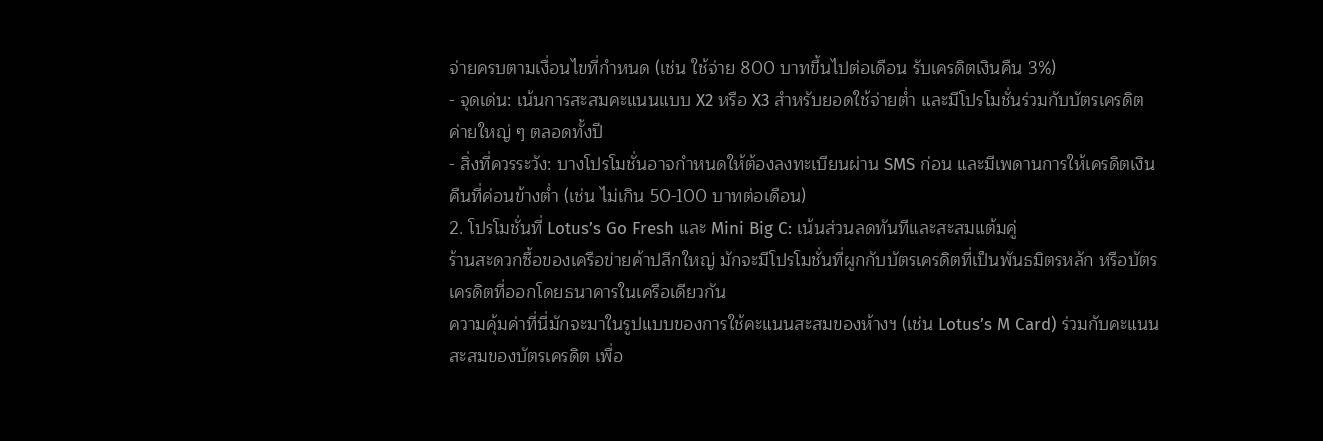จ่ายครบตามเงื่อนไขที่กำหนด (เช่น ใช้จ่าย 800 บาทขึ้นไปต่อเดือน รับเครดิตเงินคืน 3%)
- จุดเด่น: เน้นการสะสมคะแนนแบบ X2 หรือ X3 สำหรับยอดใช้จ่ายต่ำ และมีโปรโมชั่นร่วมกับบัตรเครดิตค่ายใหญ่ ๆ ตลอดทั้งปี
- สิ่งที่ควรระวัง: บางโปรโมชั่นอาจกำหนดให้ต้องลงทะเบียนผ่าน SMS ก่อน และมีเพดานการให้เครดิตเงินคืนที่ค่อนข้างต่ำ (เช่น ไม่เกิน 50-100 บาทต่อเดือน)
2. โปรโมชั่นที่ Lotus’s Go Fresh และ Mini Big C: เน้นส่วนลดทันทีและสะสมแต้มคู่
ร้านสะดวกซื้อของเครือข่ายค้าปลีกใหญ่ มักจะมีโปรโมชั่นที่ผูกกับบัตรเครดิตที่เป็นพันธมิตรหลัก หรือบัตรเครดิตที่ออกโดยธนาคารในเครือเดียวกัน
ความคุ้มค่าที่นี่มักจะมาในรูปแบบของการใช้คะแนนสะสมของห้างฯ (เช่น Lotus’s M Card) ร่วมกับคะแนนสะสมของบัตรเครดิต เพื่อ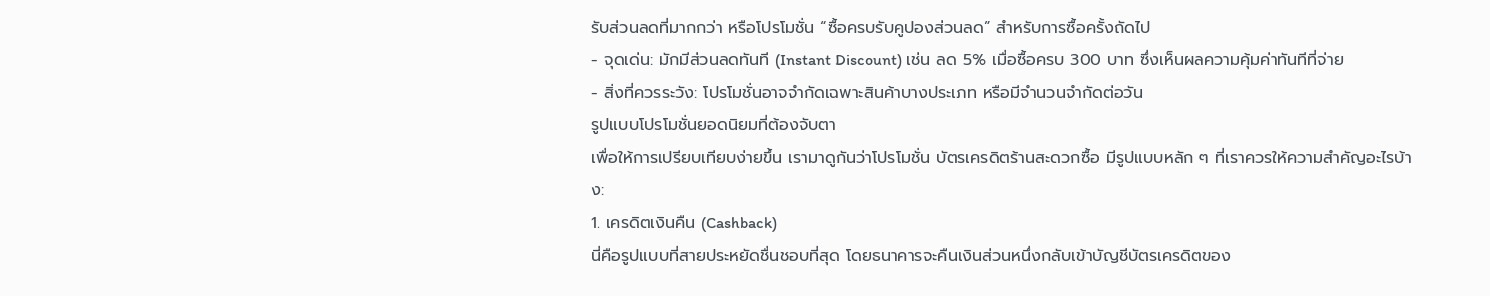รับส่วนลดที่มากกว่า หรือโปรโมชั่น “ซื้อครบรับคูปองส่วนลด” สำหรับการซื้อครั้งถัดไป
- จุดเด่น: มักมีส่วนลดทันที (Instant Discount) เช่น ลด 5% เมื่อซื้อครบ 300 บาท ซึ่งเห็นผลความคุ้มค่าทันทีที่จ่าย
- สิ่งที่ควรระวัง: โปรโมชั่นอาจจำกัดเฉพาะสินค้าบางประเภท หรือมีจำนวนจำกัดต่อวัน
รูปแบบโปรโมชั่นยอดนิยมที่ต้องจับตา
เพื่อให้การเปรียบเทียบง่ายขึ้น เรามาดูกันว่าโปรโมชั่น บัตรเครดิตร้านสะดวกซื้อ มีรูปแบบหลัก ๆ ที่เราควรให้ความสำคัญอะไรบ้าง:
1. เครดิตเงินคืน (Cashback)
นี่คือรูปแบบที่สายประหยัดชื่นชอบที่สุด โดยธนาคารจะคืนเงินส่วนหนึ่งกลับเข้าบัญชีบัตรเครดิตของ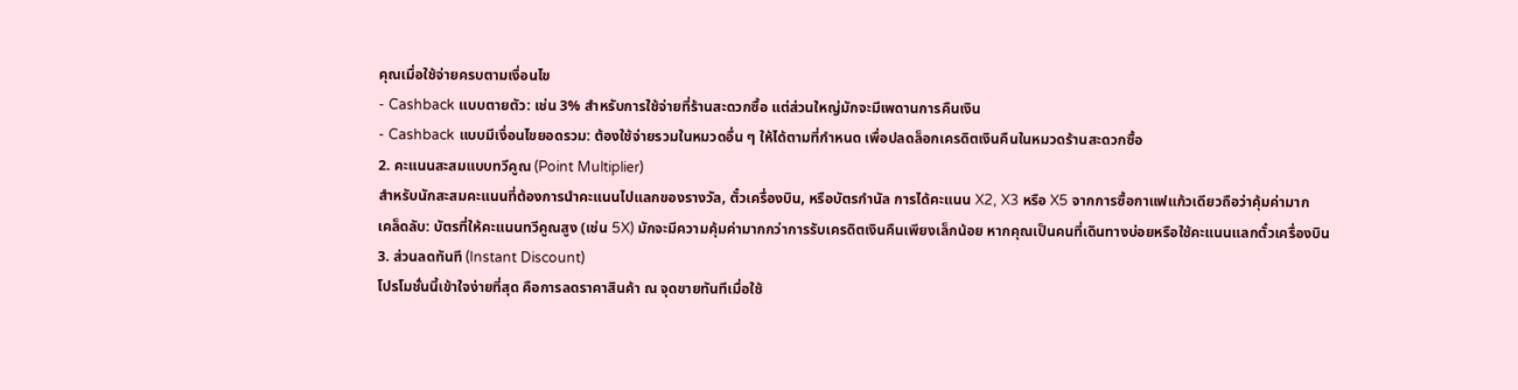คุณเมื่อใช้จ่ายครบตามเงื่อนไข
- Cashback แบบตายตัว: เช่น 3% สำหรับการใช้จ่ายที่ร้านสะดวกซื้อ แต่ส่วนใหญ่มักจะมีเพดานการคืนเงิน
- Cashback แบบมีเงื่อนไขยอดรวม: ต้องใช้จ่ายรวมในหมวดอื่น ๆ ให้ได้ตามที่กำหนด เพื่อปลดล็อกเครดิตเงินคืนในหมวดร้านสะดวกซื้อ
2. คะแนนสะสมแบบทวีคูณ (Point Multiplier)
สำหรับนักสะสมคะแนนที่ต้องการนำคะแนนไปแลกของรางวัล, ตั๋วเครื่องบิน, หรือบัตรกำนัล การได้คะแนน X2, X3 หรือ X5 จากการซื้อกาแฟแก้วเดียวถือว่าคุ้มค่ามาก
เคล็ดลับ: บัตรที่ให้คะแนนทวีคูณสูง (เช่น 5X) มักจะมีความคุ้มค่ามากกว่าการรับเครดิตเงินคืนเพียงเล็กน้อย หากคุณเป็นคนที่เดินทางบ่อยหรือใช้คะแนนแลกตั๋วเครื่องบิน
3. ส่วนลดทันที (Instant Discount)
โปรโมชั่นนี้เข้าใจง่ายที่สุด คือการลดราคาสินค้า ณ จุดขายทันทีเมื่อใช้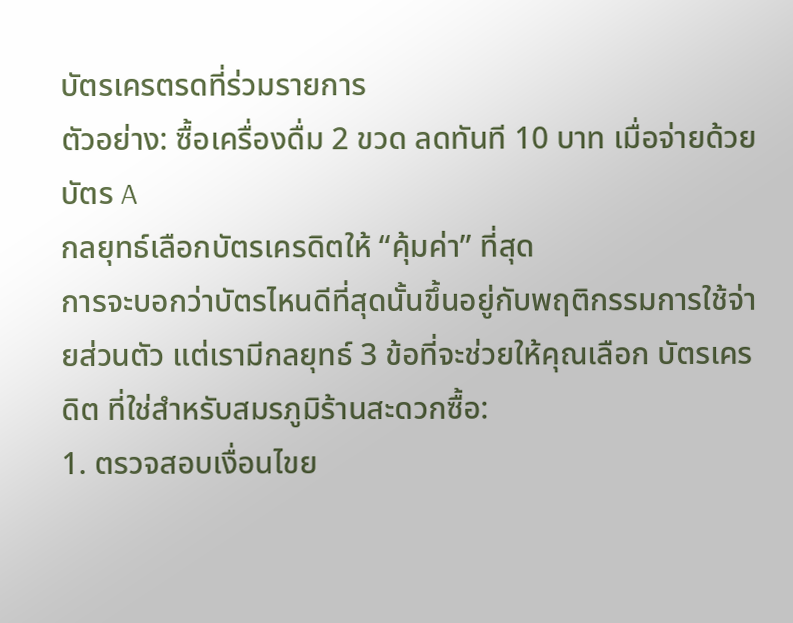บัตรเครตรดที่ร่วมรายการ
ตัวอย่าง: ซื้อเครื่องดื่ม 2 ขวด ลดทันที 10 บาท เมื่อจ่ายด้วยบัตร A
กลยุทธ์เลือกบัตรเครดิตให้ “คุ้มค่า” ที่สุด
การจะบอกว่าบัตรไหนดีที่สุดนั้นขึ้นอยู่กับพฤติกรรมการใช้จ่ายส่วนตัว แต่เรามีกลยุทธ์ 3 ข้อที่จะช่วยให้คุณเลือก บัตรเครดิต ที่ใช่สำหรับสมรภูมิร้านสะดวกซื้อ:
1. ตรวจสอบเงื่อนไขย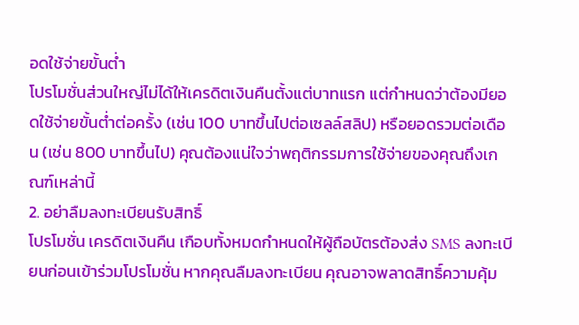อดใช้จ่ายขั้นต่ำ
โปรโมชั่นส่วนใหญ่ไม่ได้ให้เครดิตเงินคืนตั้งแต่บาทแรก แต่กำหนดว่าต้องมียอดใช้จ่ายขั้นต่ำต่อครั้ง (เช่น 100 บาทขึ้นไปต่อเซลล์สลิป) หรือยอดรวมต่อเดือน (เช่น 800 บาทขึ้นไป) คุณต้องแน่ใจว่าพฤติกรรมการใช้จ่ายของคุณถึงเกณฑ์เหล่านี้
2. อย่าลืมลงทะเบียนรับสิทธิ์
โปรโมชั่น เครดิตเงินคืน เกือบทั้งหมดกำหนดให้ผู้ถือบัตรต้องส่ง SMS ลงทะเบียนก่อนเข้าร่วมโปรโมชั่น หากคุณลืมลงทะเบียน คุณอาจพลาดสิทธิ์ความคุ้ม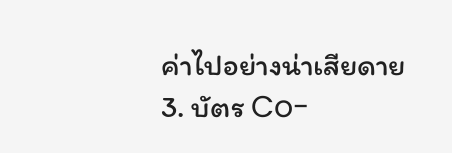ค่าไปอย่างน่าเสียดาย
3. บัตร Co-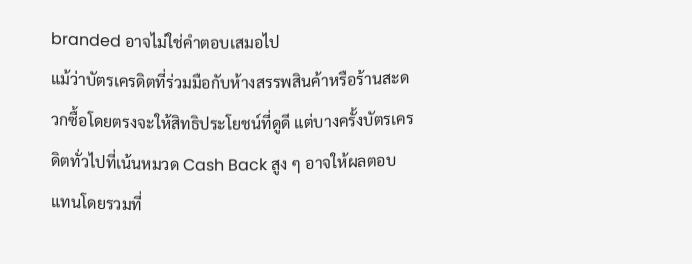branded อาจไม่ใช่คำตอบเสมอไป
แม้ว่าบัตรเครดิตที่ร่วมมือกับห้างสรรพสินค้าหรือร้านสะดวกซื้อโดยตรงจะให้สิทธิประโยชน์ที่ดูดี แต่บางครั้งบัตรเครดิตทั่วไปที่เน้นหมวด Cash Back สูง ๆ อาจให้ผลตอบแทนโดยรวมที่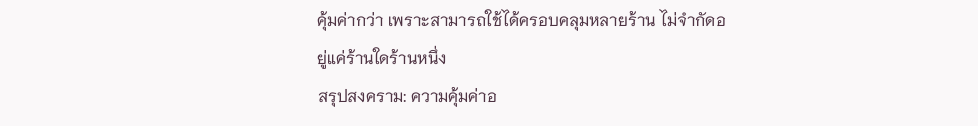คุ้มค่ากว่า เพราะสามารถใช้ได้ครอบคลุมหลายร้าน ไม่จำกัดอยู่แค่ร้านใดร้านหนึ่ง
สรุปสงคราม: ความคุ้มค่าอ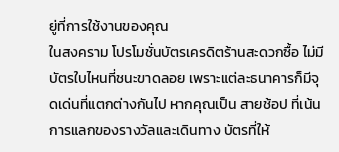ยู่ที่การใช้งานของคุณ
ในสงคราม โปรโมชั่นบัตรเครดิตร้านสะดวกซื้อ ไม่มีบัตรใบไหนที่ชนะขาดลอย เพราะแต่ละธนาคารก็มีจุดเด่นที่แตกต่างกันไป หากคุณเป็น สายช้อป ที่เน้นการแลกของรางวัลและเดินทาง บัตรที่ให้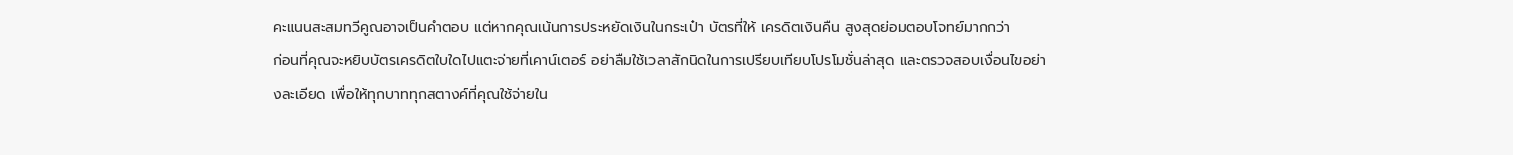คะแนนสะสมทวีคูณอาจเป็นคำตอบ แต่หากคุณเน้นการประหยัดเงินในกระเป๋า บัตรที่ให้ เครดิตเงินคืน สูงสุดย่อมตอบโจทย์มากกว่า
ก่อนที่คุณจะหยิบบัตรเครดิตใบใดไปแตะจ่ายที่เคาน์เตอร์ อย่าลืมใช้เวลาสักนิดในการเปรียบเทียบโปรโมชั่นล่าสุด และตรวจสอบเงื่อนไขอย่างละเอียด เพื่อให้ทุกบาททุกสตางค์ที่คุณใช้จ่ายใน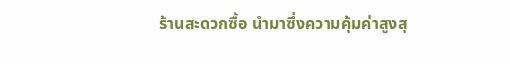ร้านสะดวกซื้อ นำมาซึ่งความคุ้มค่าสูงสุ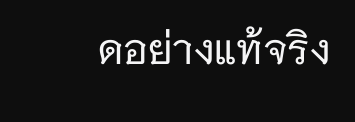ดอย่างแท้จริง